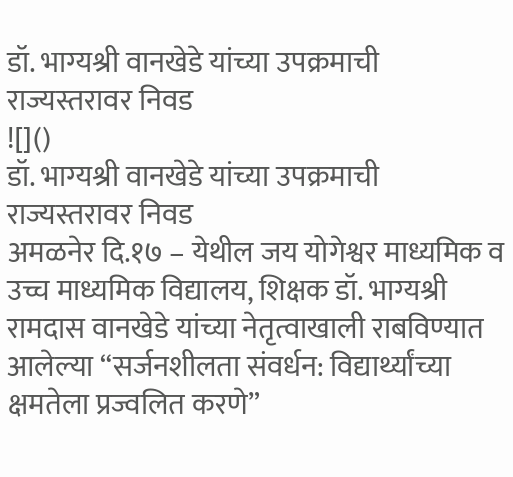डॉ. भाग्यश्री वानखेडे यांच्या उपक्रमाची राज्यस्तरावर निवड
![]()
डॉ. भाग्यश्री वानखेडे यांच्या उपक्रमाची राज्यस्तरावर निवड
अमळनेर दि.१७ – येथील जय योगेश्वर माध्यमिक व उच्च माध्यमिक विद्यालय, शिक्षक डॉ. भाग्यश्री रामदास वानखेडे यांच्या नेतृत्वाखाली राबविण्यात आलेल्या “सर्जनशीलता संवर्धन: विद्यार्थ्यांच्या क्षमतेला प्रज्वलित करणे”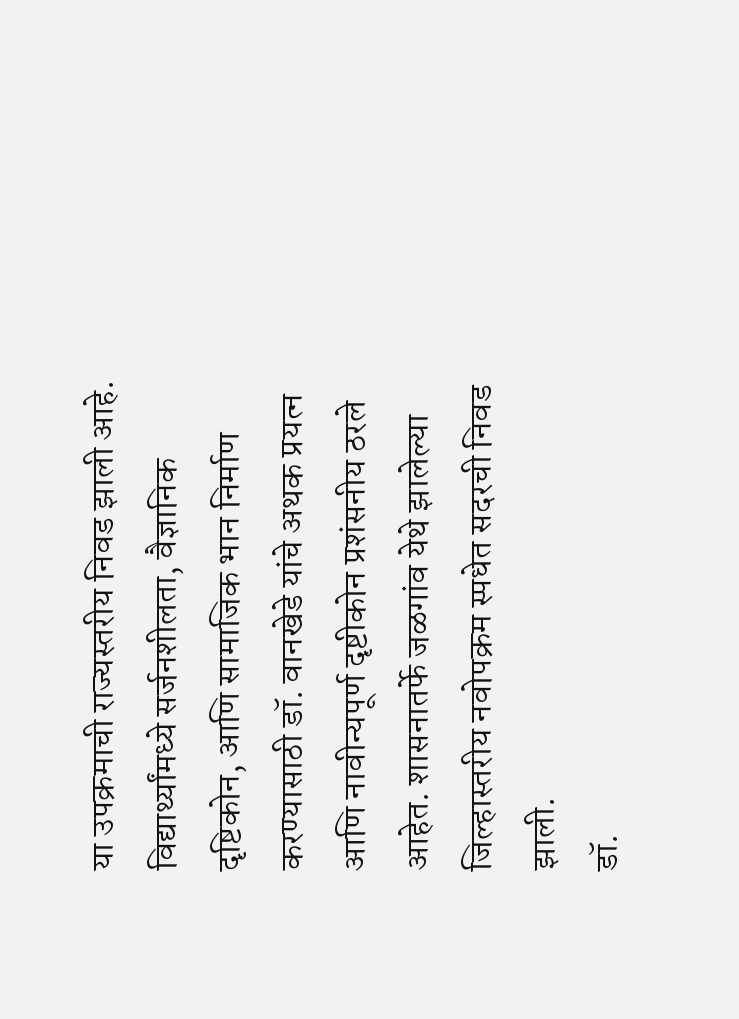या उपक्रमाची राज्यस्तरीय निवड झाली आहे. विद्यार्थ्यांमध्ये सर्जनशीलता, वैज्ञानिक दृष्टिकोन, आणि सामाजिक भान निर्माण करण्यासाठी डॉ. वानखेडे यांचे अथक प्रयत्न आणि नावीन्यपूर्ण दृष्टीकोन प्रशंसनीय ठरले आहेत. शासनातर्फे जळगांव येथे झालेल्या जिल्हास्तरीय नवोपक्रम स्पधेत सदरची निवड झाली.
डॉ.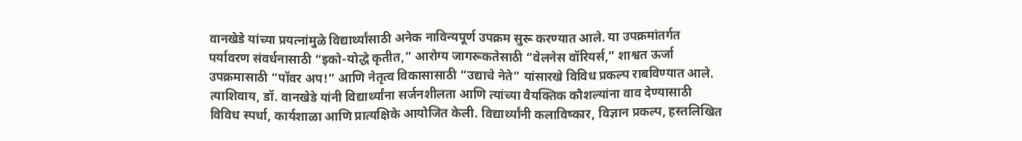वानखेडे यांच्या प्रयत्नांमुळे विद्यार्थ्यांसाठी अनेक नाविन्यपूर्ण उपक्रम सुरू करण्यात आले. या उपक्रमांतर्गत पर्यावरण संवर्धनासाठी “इको-योद्धे कृतीत,” आरोग्य जागरूकतेसाठी “वेलनेस वॉरियर्स,” शाश्वत ऊर्जा उपक्रमासाठी “पॉवर अप!” आणि नेतृत्व विकासासाठी “उद्याचे नेते” यांसारखे विविध प्रकल्प राबविण्यात आले.
त्याशिवाय, डॉ. वानखेडे यांनी विद्यार्थ्यांना सर्जनशीलता आणि त्यांच्या वैयक्तिक कौशल्यांना वाव देण्यासाठी विविध स्पर्धा, कार्यशाळा आणि प्रात्यक्षिके आयोजित केली. विद्यार्थ्यांनी कलाविष्कार, विज्ञान प्रकल्प, हस्तलिखित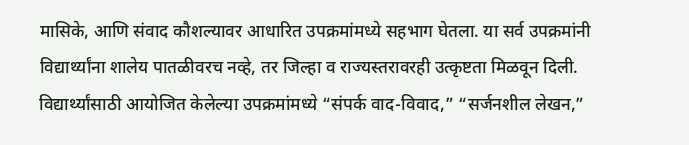मासिके, आणि संवाद कौशल्यावर आधारित उपक्रमांमध्ये सहभाग घेतला. या सर्व उपक्रमांनी विद्यार्थ्यांना शालेय पातळीवरच नव्हे, तर जिल्हा व राज्यस्तरावरही उत्कृष्टता मिळवून दिली.
विद्यार्थ्यांसाठी आयोजित केलेल्या उपक्रमांमध्ये “संपर्क वाद-विवाद,” “सर्जनशील लेखन,”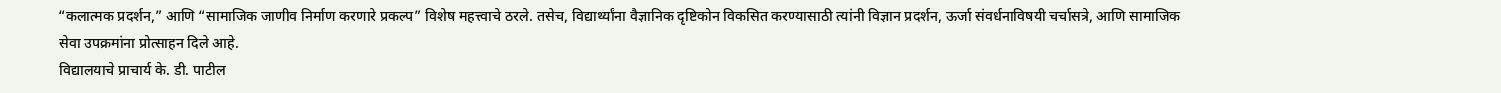“कलात्मक प्रदर्शन,” आणि “सामाजिक जाणीव निर्माण करणारे प्रकल्प” विशेष महत्त्वाचे ठरले. तसेच, विद्यार्थ्यांना वैज्ञानिक दृष्टिकोन विकसित करण्यासाठी त्यांनी विज्ञान प्रदर्शन, ऊर्जा संवर्धनाविषयी चर्चासत्रे, आणि सामाजिक सेवा उपक्रमांना प्रोत्साहन दिले आहे.
विद्यालयाचे प्राचार्य के. डी. पाटील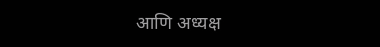आणि अध्यक्ष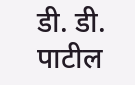डी. डी. पाटील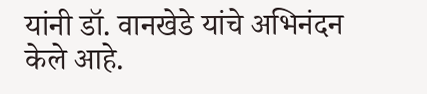यांनी डॉ. वानखेडे यांचे अभिनंदन केले आहे.